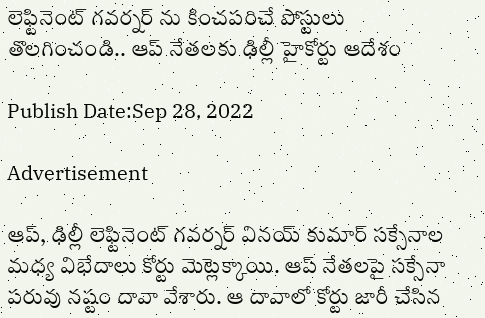లెఫ్టినెంట్ గవర్నర్ ను కించపరిచే పోస్టులు తొలగించండి.. ఆప్ నేతలకు ఢిల్లీ హైకోర్టు ఆదేశం

Publish Date:Sep 28, 2022

Advertisement

ఆప్, ఢిల్లీ లెఫ్టినెంట్ గవర్నర్ వినయ్ కుమార్ సక్సేనాల మధ్య విభేదాలు కోర్టు మెట్లెక్కాయి. ఆప్ నేతలపై సక్సేనా పరువు నష్టం దావా వేశారు. ఆ దావాలో కోర్టు జారీ చేసిన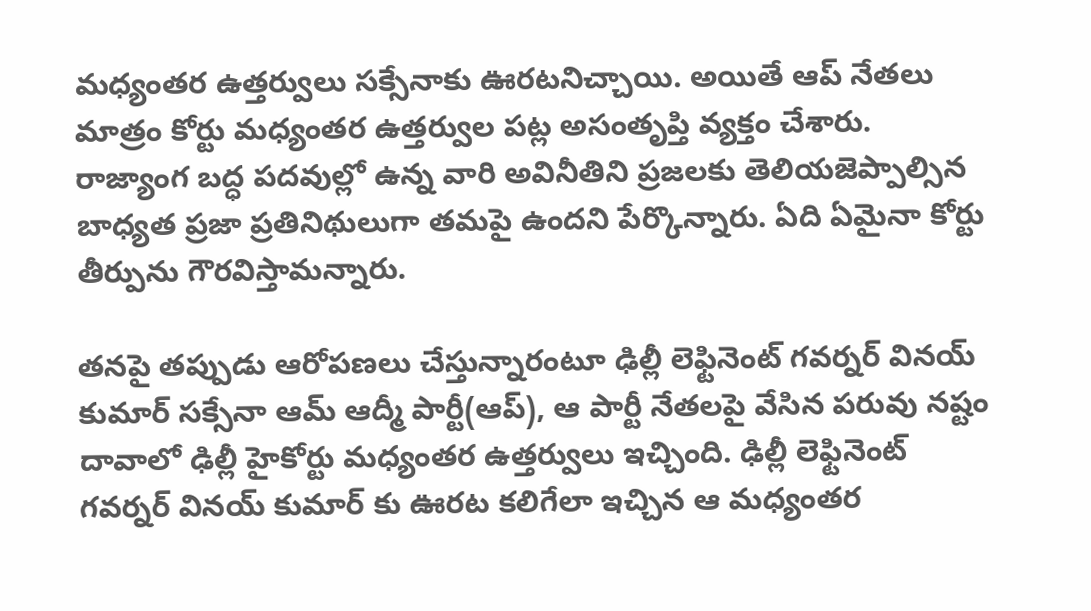మధ్యంతర ఉత్తర్వులు సక్సేనాకు ఊరటనిచ్చాయి. అయితే ఆప్ నేతలు మాత్రం కోర్టు మధ్యంతర ఉత్తర్వుల పట్ల అసంతృప్తి వ్యక్తం చేశారు. రాజ్యాంగ బద్ధ పదవుల్లో ఉన్న వారి అవినీతిని ప్రజలకు తెలియజెప్పాల్సిన బాధ్యత ప్రజా ప్రతినిథులుగా తమపై ఉందని పేర్కొన్నారు. ఏది ఏమైనా కోర్టు తీర్పును గౌరవిస్తామన్నారు.

తనపై తప్పుడు ఆరోపణలు చేస్తున్నారంటూ ఢిల్లీ లెఫ్టినెంట్ గవర్నర్ వినయ్ కుమార్ సక్సేనా ఆమ్ ఆద్మీ పార్టీ(ఆప్), ఆ పార్టీ నేతలపై వేసిన పరువు నష్టం దావాలో ఢిల్లీ హైకోర్టు మధ్యంతర ఉత్తర్వులు ఇచ్చింది. ఢిల్లీ లెఫ్టినెంట్ గవర్నర్ వినయ్ కుమార్ కు ఊరట కలిగేలా ఇచ్చిన ఆ మధ్యంతర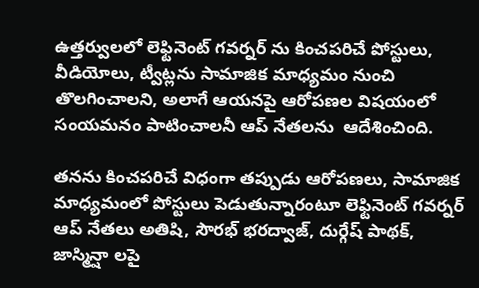ఉత్తర్వులలో లెఫ్టినెంట్ గవర్నర్ ను కించపరిచే పోస్టులు, వీడియోలు, ట్వీట్లను సామాజిక మాధ్యమం నుంచి తొలగించాలని, అలాగే ఆయనపై ఆరోపణల విషయంలో సంయమనం పాటించాలనీ ఆప్ నేతలను  ఆదేశించింది.

తనను కించపరిచే విధంగా తప్పుడు ఆరోపణలు, సామాజిక మాధ్యమంలో పోస్టులు పెడుతున్నారంటూ లెఫ్టినెంట్ గవర్నర్ ఆప్ నేతలు అతిషి, సౌరభ్ భరద్వాజ్, దుర్గేష్ పాథక్, జాస్మిన్షా లపై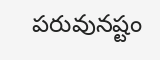పరువునష్టం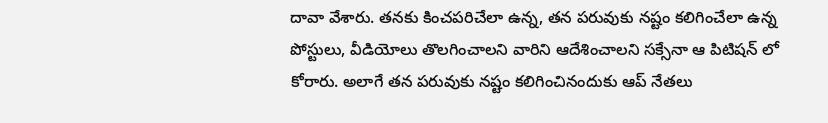దావా వేశారు. తనకు కించపరిచేలా ఉన్న, తన పరువుకు నష్టం కలిగించేలా ఉన్న పోస్టులు, వీడియోలు తొలగించాలని వారిని ఆదేశించాలని సక్సేనా ఆ పిటిషన్ లో కోరారు. అలాగే తన పరువుకు నష్టం కలిగించినందుకు ఆప్ నేతలు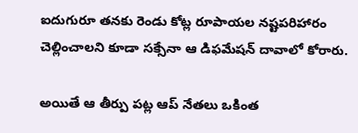ఐదుగురూ తనకు రెండు కోట్ల రూపాయల నష్టపరిహారం చెల్లించాలని కూడా సక్సేనా ఆ డిఫమేషన్ దావాలో కోరారు.

అయితే ఆ తీర్పు పట్ల ఆప్ నేతలు ఒకింత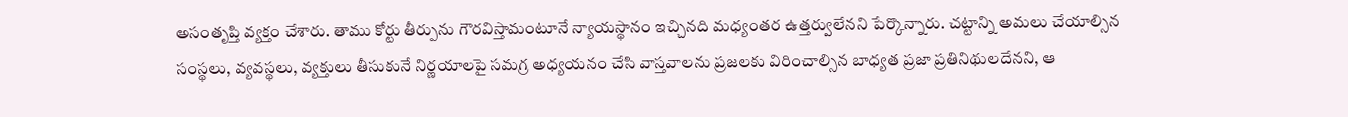అసంతృప్తి వ్యక్తం చేశారు. తాము కోర్టు తీర్పును గౌరవిస్తామంటూనే న్యాయస్థానం ఇచ్చినది మధ్యంతర ఉత్తర్వులేనని పేర్కొన్నారు. చట్టాన్ని అమలు చేయాల్సిన సంస్థలు, వ్యవస్థలు, వ్యక్తులు తీసుకునే నిర్ణయాలపై సమగ్ర అధ్యయనం చేసి వాస్తవాలను ప్రజలకు విరించాల్సిన బాధ్యత ప్రజా ప్రతినిథులదేనని, ఆ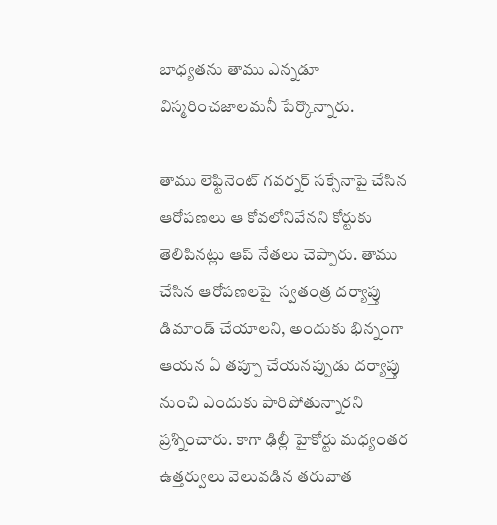బాధ్యతను తాము ఎన్నడూ విస్మరించజాలమనీ పేర్కొన్నారు.

తాము లెఫ్టినెంట్ గవర్నర్ సక్సేనాపై చేసిన ఆరోపణలు ఆ కోవలోనివేనని కోర్టుకు తెలిపినట్లు ఆప్ నేతలు చెప్పారు. తాము చేసిన ఆరోపణలపై  స్వతంత్ర దర్యాప్తు డిమాండ్ చేయాలని, అందుకు భిన్నంగా ఆయన ఏ తప్పూ చేయనప్పుడు దర్యాప్తు నుంచి ఎందుకు పారిపోతున్నారని ప్రశ్నించారు. కాగా ఢిల్లీ హైకోర్టు మధ్యంతర ఉత్తర్వులు వెలువడిన తరువాత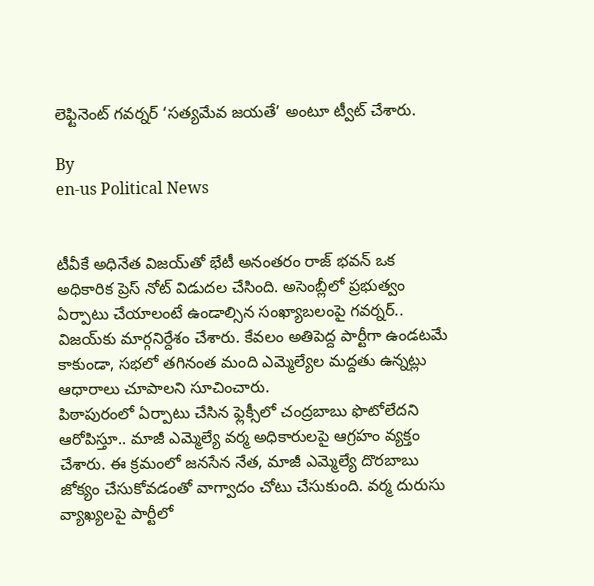లెఫ్టినెంట్ గవర్నర్ ‘సత్యమేవ జయతే’ అంటూ ట్వీట్ చేశారు.

By
en-us Political News


టీవీకే అధినేత విజయ్‌తో భేటీ అనంతరం రాజ్ భవన్ ఒక అధికారిక ప్రెస్ నోట్ విడుదల చేసింది. అసెంబ్లీలో ప్రభుత్వం ఏర్పాటు చేయాలంటే ఉండాల్సిన సంఖ్యాబలంపై గవర్నర్.. విజయ్‌కు మార్గనిర్దేశం చేశారు. కేవలం అతిపెద్ద పార్టీగా ఉండటమే కాకుండా, సభలో తగినంత మంది ఎమ్మెల్యేల మద్దతు ఉన్నట్లు ఆధారాలు చూపాలని సూచించారు.
పిఠాపురంలో ఏర్పాటు చేసిన ఫ్లెక్సీలో చంద్ర‌బాబు ఫొటోలేద‌ని ఆరోపిస్తూ.. మాజీ ఎమ్మెల్యే వ‌ర్మ అధికారుల‌పై ఆగ్ర‌హం వ్య‌క్తం చేశారు. ఈ క్ర‌మంలో జ‌న‌సేన నేత‌, మాజీ ఎమ్మెల్యే దొర‌బాబు జోక్యం చేసుకోవ‌డంతో వాగ్వాదం చోటు చేసుకుంది. వ‌ర్మ దురుసు వ్యాఖ్య‌ల‌పై పార్టీలో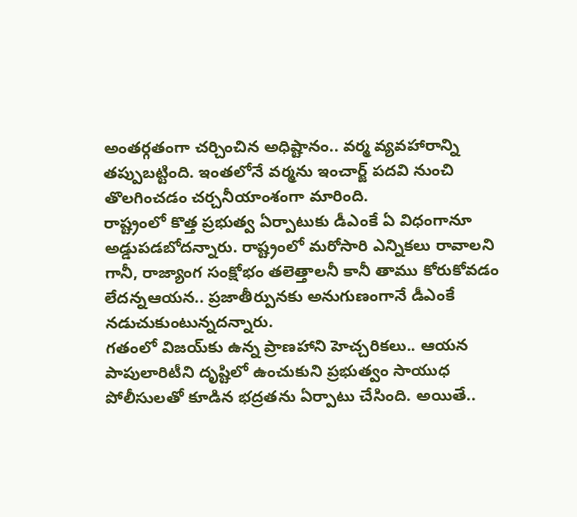అంత‌ర్గ‌తంగా చ‌ర్చించిన అధిష్టానం.. వ‌ర్మ వ్య‌వ‌హారాన్ని త‌ప్పుబ‌ట్టింది. ఇంతలోనే వర్మను ఇంచార్జ్ పదవి నుంచి తొలగించడం చర్చనీయాంశంగా మారింది.
రాష్ట్రంలో కొత్త ప్రభుత్వ ఏర్పాటుకు డీఎంకే ఏ విధంగానూ అడ్డుపడబోదన్నారు. రాష్ట్రంలో మరోసారి ఎన్నికలు రావాలని గానీ, రాజ్యాంగ సంక్షోభం తలెత్తాలనీ కానీ తాము కోరుకోవడం లేదన్నఆయన.. ప్రజాతీర్పునకు అనుగుణంగానే డీఎంకే నడుచుకుంటున్నదన్నారు.
గతంలో విజయ్‌కు ఉన్న ప్రాణహాని హెచ్చరికలు.. ఆయన పాపులారిటీని దృష్టిలో ఉంచుకుని ప్రభుత్వం సాయుధ పోలీసులతో కూడిన భద్రతను ఏర్పాటు చేసింది. అయితే..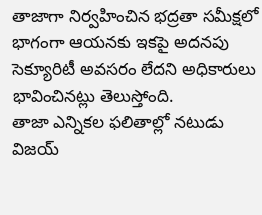తాజాగా నిర్వహించిన భద్రతా సమీక్షలో భాగంగా ఆయనకు ఇకపై అదనపు సెక్యూరిటీ అవసరం లేదని అధికారులు భావించినట్లు తెలుస్తోంది.
తాజా ఎన్నికల ఫలితాల్లో నటుడు విజయ్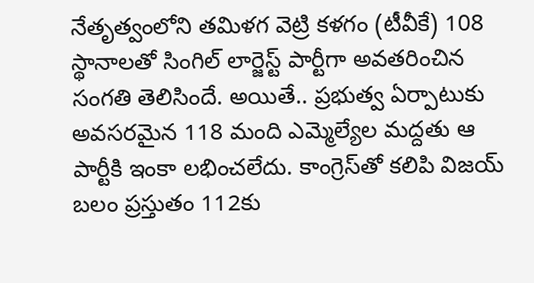నేతృత్వంలోని తమిళగ వెట్రి కళగం (టీవీకే) 108 స్థానాలతో సింగిల్ లార్జెస్ట్ పార్టీగా అవతరించిన సంగతి తెలిసిందే. అయితే.. ప్రభుత్వ ఏర్పాటుకు అవసరమైన 118 మంది ఎమ్మెల్యేల మద్దతు ఆ పార్టీకి ఇంకా లభించలేదు. కాంగ్రెస్‌తో కలిపి విజయ్ బలం ప్రస్తుతం 112కు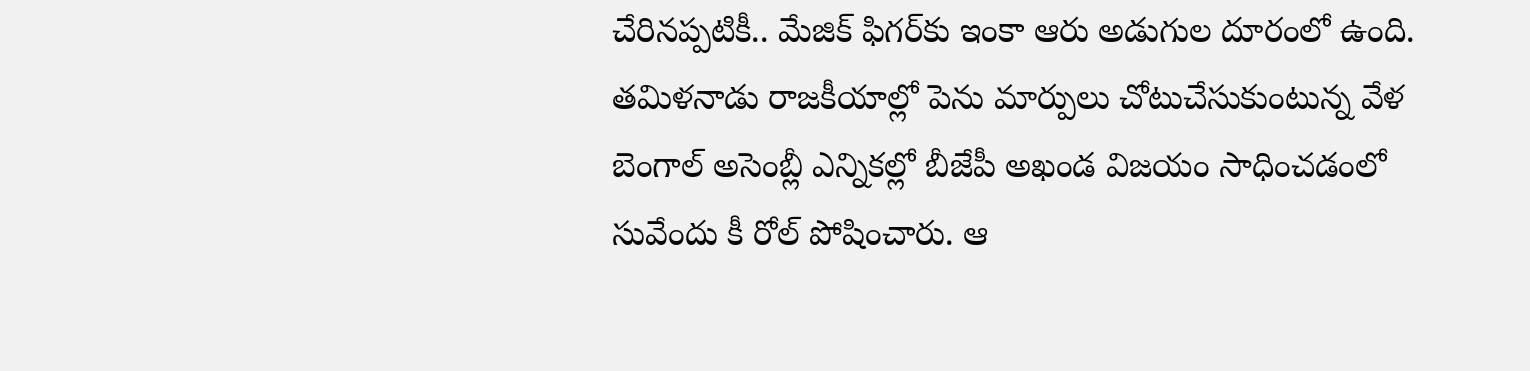చేరినప్పటికీ.. మేజిక్ ఫిగర్‌కు ఇంకా ఆరు అడుగుల దూరంలో ఉంది.
తమిళనాడు రాజకీయాల్లో పెను మార్పులు చోటుచేసుకుంటున్న వేళ
బెంగాల్ అసెంబ్లీ ఎన్నికల్లో బీజేపీ అఖండ విజయం సాధించడంలో సువేందు కీ రోల్ పోషించారు. ఆ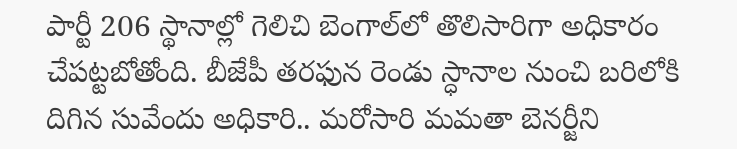పార్టీ 206 స్థానాల్లో గెలిచి బెంగాల్‌లో తొలిసారిగా అధికారం చేపట్టబోతోంది. బీజేపీ తరఫున రెండు స్ధానాల నుంచి బరిలోకి దిగిన సువేందు అధికారి.. మరోసారి మమతా బెనర్జీని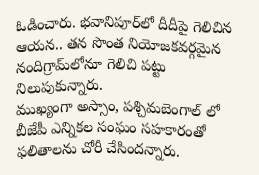ఓడించారు. భవానిపూర్‌లో దీదీపై గెలిచిన ఆయన.. తన సొంత నియోజకవర్గమైన నందిగ్రామ్‌లోనూ గెలిచి పట్టు నిలుపుకున్నారు.
ముఖ్యంగా అస్సాం, పశ్చిమబెంగాల్ లో బీజేపీ ఎన్నికల సంఘం సహకారంతో ఫలితాలను చోరీ చేసిందన్నారు.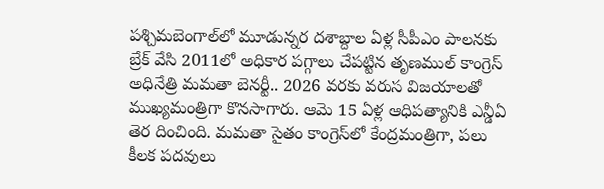పశ్చిమబెంగాల్‌లో మూడున్నర దశాబ్దాల ఏళ్ల సీపీఎం పాలనకు బ్రేక్ వేసి 2011లో అధికార పగ్గాలు చేపట్టిన తృణముల్ కాంగ్రెస్ అధినేత్రి మమతా బెనర్టీ.. 2026 వరకు వరుస విజయాలతో ముఖ్యమంత్రిగా కొనసాగారు. ఆమె 15 ఏళ్ల ఆధిపత్యానికి ఎన్డీఏ తెర దించింది. మమతా సైతం కాంగ్రెస్‌లో కేంద్రమంత్రిగా, పలు కీలక పదవులు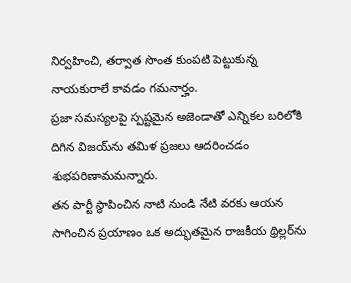నిర్వహించి, తర్వాత సొంత కుంపటి పెట్టుకున్న నాయకురాలే కావడం గమనార్హం.
ప్రజా సమస్యలపై స్పష్టమైన అజెండాతో ఎన్నికల బరిలోకి దిగిన విజయ్‌ను తమిళ ప్రజలు ఆదరించడం శుభపరిణామమన్నారు.
తన పార్టీ స్థాపించిన నాటి నుండి నేటి వరకు ఆయన సాగించిన ప్రయాణం ఒక అద్భుతమైన రాజకీయ థ్రిల్లర్‌ను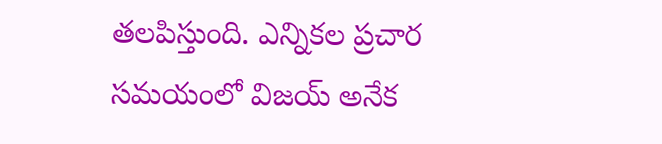తలపిస్తుంది. ఎన్నికల ప్రచార సమయంలో విజయ్ అనేక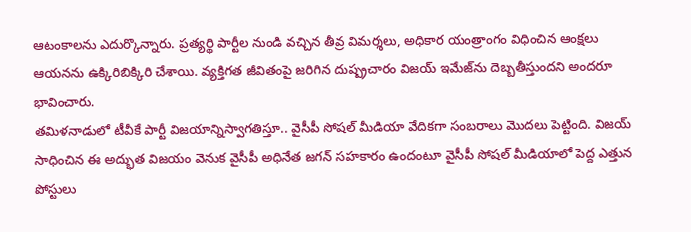ఆటంకాలను ఎదుర్కొన్నారు. ప్రత్యర్థి పార్టీల నుండి వచ్చిన తీవ్ర విమర్శలు, అధికార యంత్రాంగం విధించిన ఆంక్షలు ఆయనను ఉక్కిరిబిక్కిరి చేశాయి. వ్యక్తిగత జీవితంపై జరిగిన దుష్ప్రచారం విజయ్ ఇమేజ్‌ను దెబ్బతీస్తుందని అందరూ భావించారు.
తమిళనాడులో టీవీకే పార్టీ విజయాన్నిస్వాగతిస్తూ.. వైసీపీ సోషల్ మీడియా వేదికగా సంబరాలు మొదలు పెట్టింది. విజయ్ సాధించిన ఈ అద్భుత విజయం వెనుక వైసీపీ అధినేత జగన్ సహకారం ఉందంటూ వైసీపీ సోషల్ మీడియాలో పెద్ద ఎత్తున పోస్టులు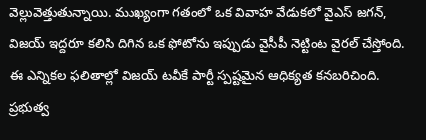వెల్లువెత్తుతున్నాయి. ముఖ్యంగా గతంలో ఒక వివాహ వేడుకలో వైఎస్ జగన్, విజయ్ ఇద్దరూ కలిసి దిగిన ఒక ఫోటోను ఇప్పుడు వైసీపీ నెట్టింట వైరల్ చేస్తోంది.
ఈ ఎన్నికల ఫలితాల్లో విజయ్ టవీకే పార్టీ స్పష్టమైన ఆధిక్యత కనబరిచింది. ప్రభుత్వ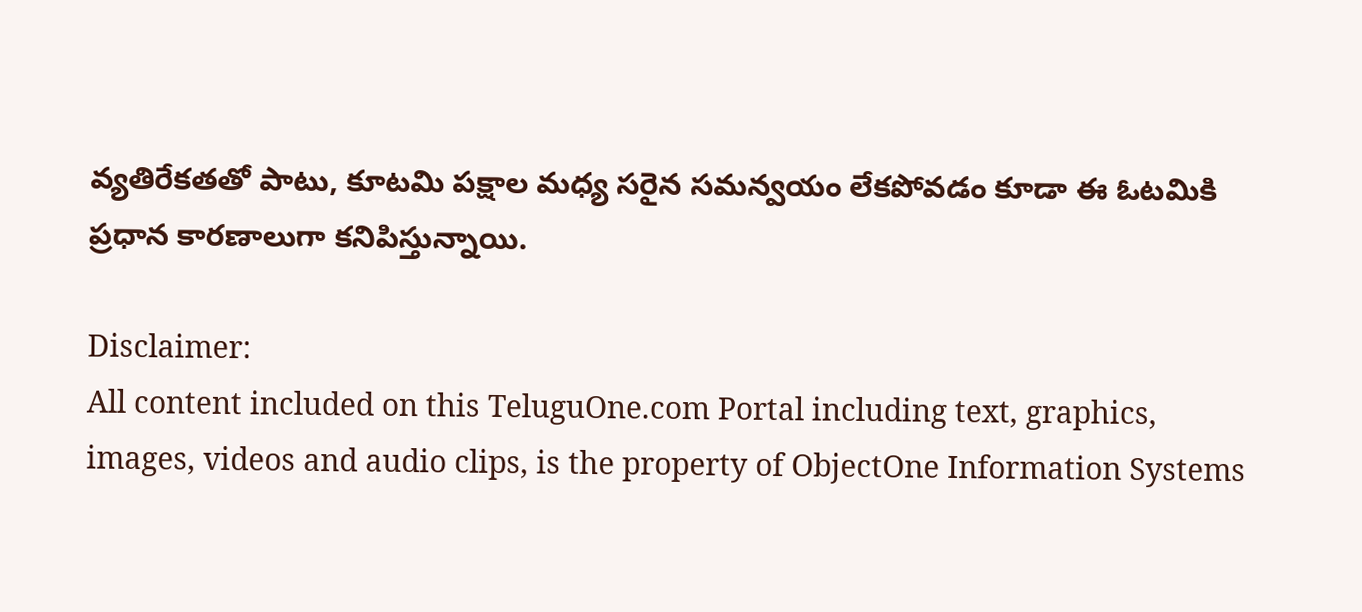వ్యతిరేకతతో పాటు, కూటమి పక్షాల మధ్య సరైన సమన్వయం లేకపోవడం కూడా ఈ ఓటమికి ప్రధాన కారణాలుగా కనిపిస్తున్నాయి.

Disclaimer:
All content included on this TeluguOne.com Portal including text, graphics, images, videos and audio clips, is the property of ObjectOne Information Systems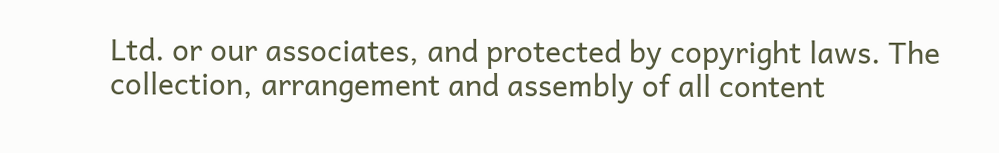Ltd. or our associates, and protected by copyright laws. The collection, arrangement and assembly of all content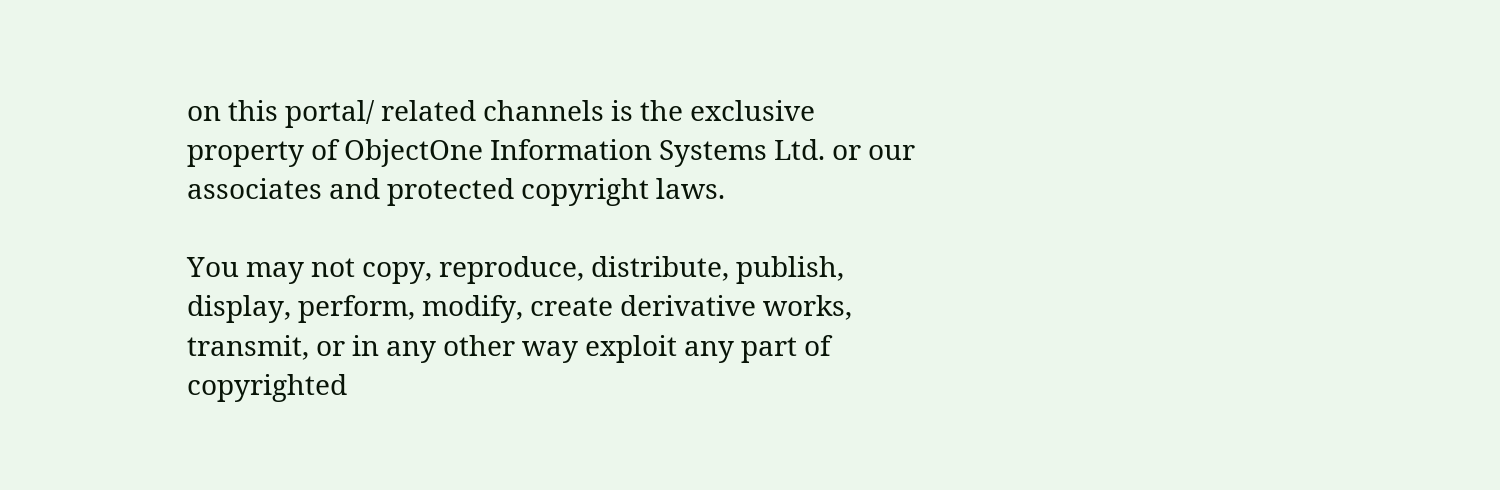on this portal/ related channels is the exclusive property of ObjectOne Information Systems Ltd. or our associates and protected copyright laws.

You may not copy, reproduce, distribute, publish, display, perform, modify, create derivative works, transmit, or in any other way exploit any part of copyrighted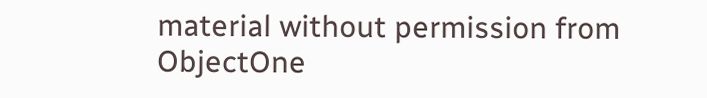material without permission from ObjectOne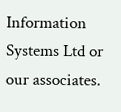Information Systems Ltd or our associates.